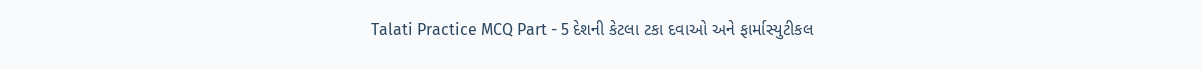Talati Practice MCQ Part - 5 દેશની કેટલા ટકા દવાઓ અને ફાર્માસ્યુટીકલ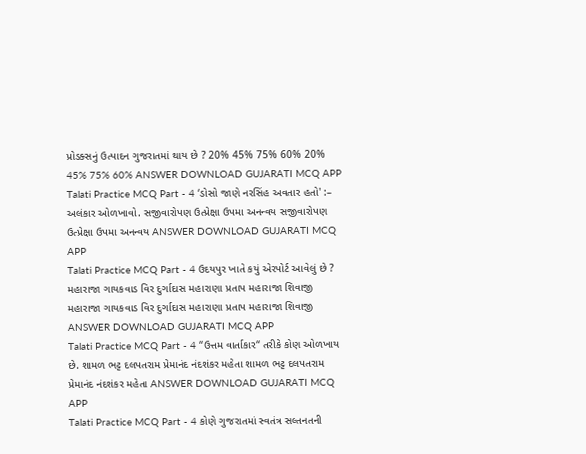પ્રોડક્સનું ઉત્પાદન ગુજરાતમાં થાય છે ? 20% 45% 75% 60% 20% 45% 75% 60% ANSWER DOWNLOAD GUJARATI MCQ APP
Talati Practice MCQ Part - 4 ‘ડોસો જાણે નરસિંહ અવતાર હતો' :– અલંકાર ઓળખાવો. સજીવારોપણ ઉત્પ્રેક્ષા ઉપમા અનન્વય સજીવારોપણ ઉત્પ્રેક્ષા ઉપમા અનન્વય ANSWER DOWNLOAD GUJARATI MCQ APP
Talati Practice MCQ Part - 4 ઉદયપુર ખાતે કયું એરપોર્ટ આવેલું છે ? મહારાજા ગાયકવાડ વિર દુર્ગાદાસ મહારાણા પ્રતાપ મહારાજા શિવાજી મહારાજા ગાયકવાડ વિર દુર્ગાદાસ મહારાણા પ્રતાપ મહારાજા શિવાજી ANSWER DOWNLOAD GUJARATI MCQ APP
Talati Practice MCQ Part - 4 “ઉત્તમ વાર્તાકાર“ તરીકે કોણ ઓળખાય છે. શામળ ભટ્ટ દલપતરામ પ્રેમાનંદ નંદશંકર મહેતા શામળ ભટ્ટ દલપતરામ પ્રેમાનંદ નંદશંકર મહેતા ANSWER DOWNLOAD GUJARATI MCQ APP
Talati Practice MCQ Part - 4 કોણે ગુજરાતમાં સ્વતંત્ર સલ્તનતની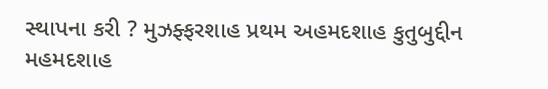સ્થાપના કરી ? મુઝફ્ફરશાહ પ્રથમ અહમદશાહ કુતુબુદ્દીન મહમદશાહ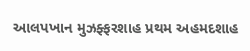આલપખાન મુઝફ્ફરશાહ પ્રથમ અહમદશાહ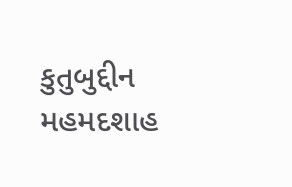કુતુબુદ્દીન મહમદશાહ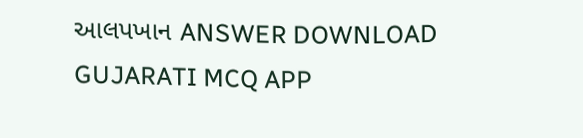આલપખાન ANSWER DOWNLOAD GUJARATI MCQ APP